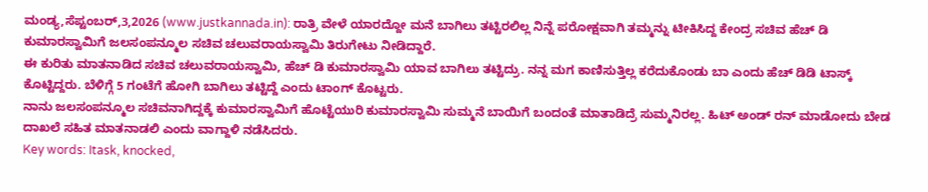ಮಂಡ್ಯ,ಸೆಪ್ಟಂಬರ್,3,2026 (www.justkannada.in): ರಾತ್ರಿ ವೇಳೆ ಯಾರದ್ದೋ ಮನೆ ಬಾಗಿಲು ತಟ್ಟಿರಲಿಲ್ಲ ನಿನ್ನೆ ಪರೋಕ್ಷವಾಗಿ ತಮ್ಮನ್ನು ಟೀಕಿಸಿದ್ದ ಕೇಂದ್ರ ಸಚಿವ ಹೆಚ್ ಡಿ ಕುಮಾರಸ್ವಾಮಿಗೆ ಜಲಸಂಪನ್ಮೂಲ ಸಚಿವ ಚಲುವರಾಯಸ್ವಾಮಿ ತಿರುಗೇಟು ನೀಡಿದ್ದಾರೆ.
ಈ ಕುರಿತು ಮಾತನಾಡಿದ ಸಚಿವ ಚಲುವರಾಯಸ್ವಾಮಿ, ಹೆಚ್ ಡಿ ಕುಮಾರಸ್ವಾಮಿ ಯಾವ ಬಾಗಿಲು ತಟ್ಟಿದ್ರು. ನನ್ನ ಮಗ ಕಾಣಿಸುತ್ತಿಲ್ಲ ಕರೆದುಕೊಂಡು ಬಾ ಎಂದು ಹೆಚ್ ಡಿಡಿ ಟಾಸ್ಕ್ ಕೊಟ್ಟಿದ್ದರು. ಬೆಳಿಗ್ಗೆ 5 ಗಂಟೆಗೆ ಹೋಗಿ ಬಾಗಿಲು ತಟ್ಟಿದ್ದೆ ಎಂದು ಟಾಂಗ್ ಕೊಟ್ಟರು.
ನಾನು ಜಲಸಂಪನ್ಮೂಲ ಸಚಿವನಾಗಿದ್ದಕ್ಕೆ ಕುಮಾರಸ್ವಾಮಿಗೆ ಹೊಟ್ಟೆಯುರಿ ಕುಮಾರಸ್ವಾಮಿ ಸುಮ್ಮನೆ ಬಾಯಿಗೆ ಬಂದಂತೆ ಮಾತಾಡಿದ್ರೆ ಸುಮ್ಮನಿರಲ್ಲ. ಹಿಟ್ ಅಂಡ್ ರನ್ ಮಾಡೋದು ಬೇಡ ದಾಖಲೆ ಸಹಿತ ಮಾತನಾಡಲಿ ಎಂದು ವಾಗ್ದಾಳಿ ನಡೆಸಿದರು.
Key words: Itask, knocked,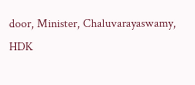door, Minister, Chaluvarayaswamy, HDK